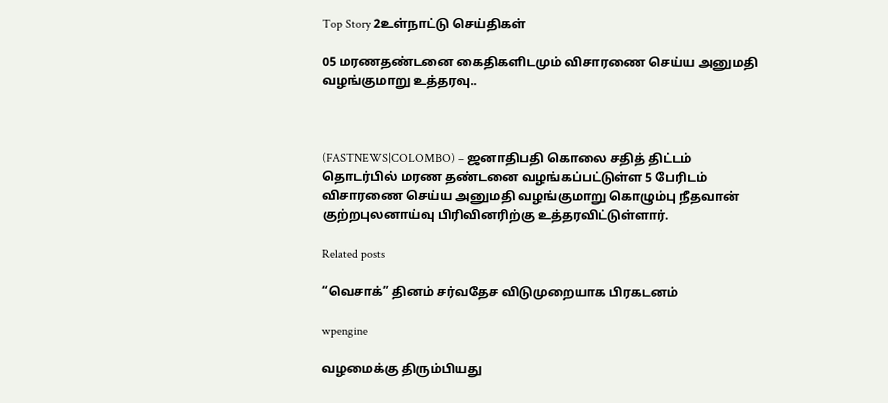Top Story 2உள்நாட்டு செய்திகள்

05 மரணதண்டனை கைதிகளிடமும் விசாரணை செய்ய அனுமதி வழங்குமாறு உத்தரவு..



(FASTNEWS|COLOMBO) – ஜனாதிபதி கொலை சதித் திட்டம் தொடர்பில் மரண தண்டனை வழங்கப்பட்டுள்ள 5 பேரிடம் விசாரணை செய்ய அனுமதி வழங்குமாறு கொழும்பு நீதவான் குற்றபுலனாய்வு பிரிவினரிற்கு உத்தரவிட்டுள்ளார்.

Related posts

“வெசாக்” தினம் சர்வதேச விடுமுறையாக பிரகடனம்

wpengine

வழமைக்கு திரும்பியது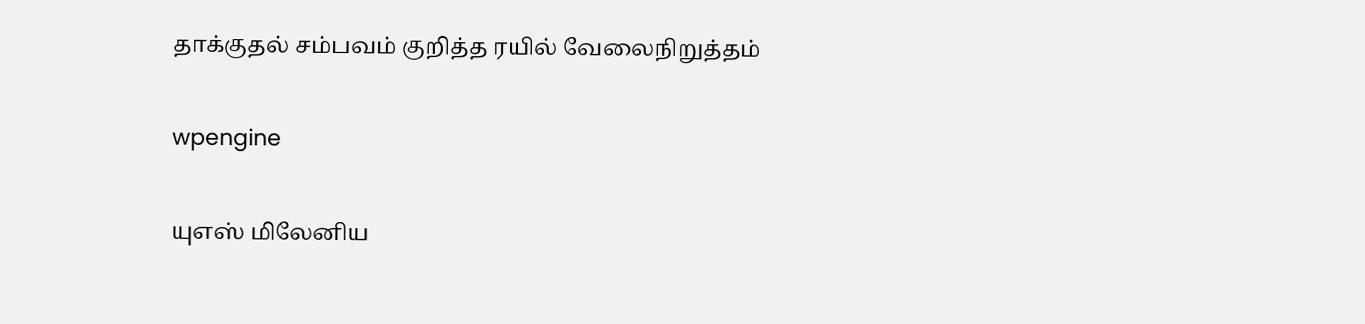தாக்குதல் சம்பவம் குறித்த ரயில் வேலைநிறுத்தம்

wpengine

யுஎஸ் மிலேனிய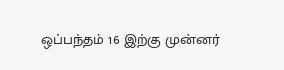ஒப்பந்தம் 16 இற்கு முன்னர்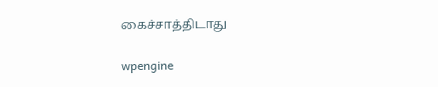கைச்சாத்திடாது

wpengine